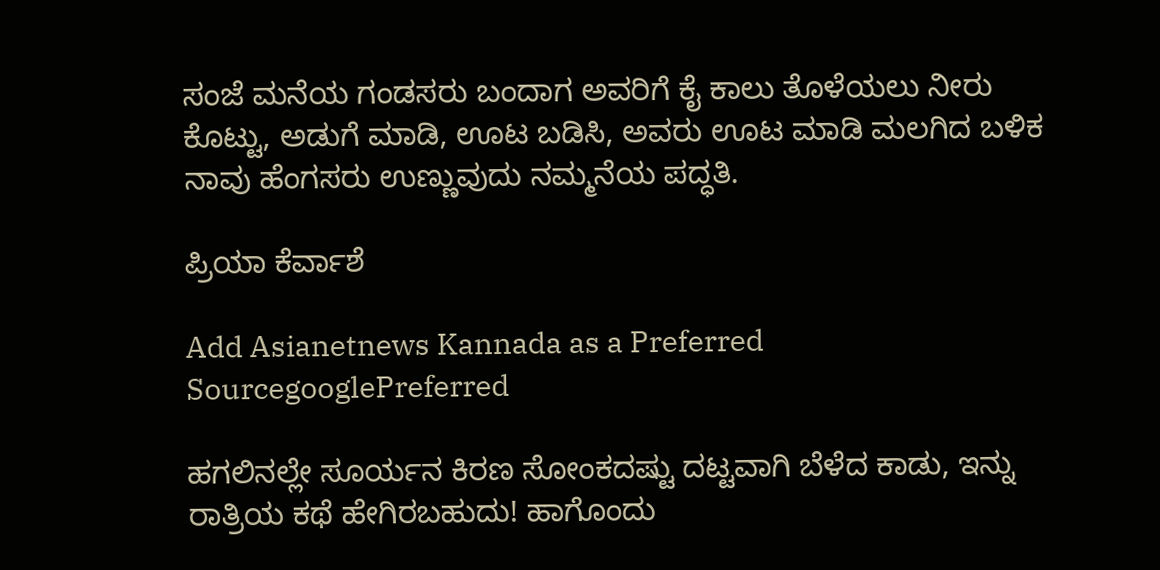ಸಂಜೆ ಮನೆಯ ಗಂಡಸರು ಬಂದಾಗ ಅವರಿಗೆ ಕೈ ಕಾಲು ತೊಳೆಯಲು ನೀರು ಕೊಟ್ಟು, ಅಡುಗೆ ಮಾಡಿ, ಊಟ ಬಡಿಸಿ, ಅವರು ಊಟ ಮಾಡಿ ಮಲಗಿದ ಬಳಿಕ ನಾವು ಹೆಂಗಸರು ಉಣ್ಣುವುದು ನಮ್ಮನೆಯ ಪದ್ಧತಿ.

ಪ್ರಿಯಾ ಕೆರ್ವಾಶೆ

Add Asianetnews Kannada as a Preferred SourcegooglePreferred

ಹಗಲಿನಲ್ಲೇ ಸೂರ್ಯನ ಕಿರಣ ಸೋಂಕದಷ್ಟು ದಟ್ಟವಾಗಿ ಬೆಳೆದ ಕಾಡು, ಇನ್ನು ರಾತ್ರಿಯ ಕಥೆ ಹೇಗಿರಬಹುದು! ಹಾಗೊಂದು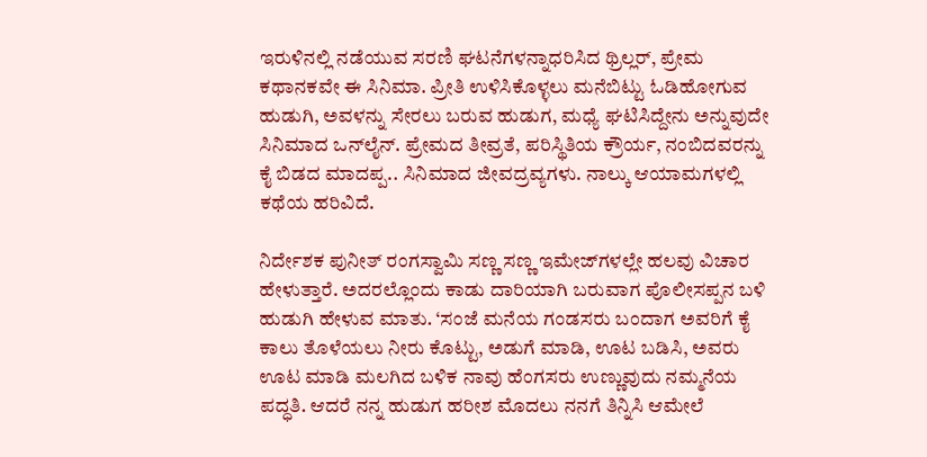ಇರುಳಿನಲ್ಲಿ ನಡೆಯುವ ಸರಣಿ ಘಟನೆಗಳನ್ನಾಧರಿಸಿದ ಥ್ರಿಲ್ಲರ್‌, ಪ್ರೇಮ ಕಥಾನಕವೇ ಈ ಸಿನಿಮಾ. ಪ್ರೀತಿ ಉಳಿಸಿಕೊಳ್ಳಲು ಮನೆಬಿಟ್ಟು ಓಡಿಹೋಗುವ ಹುಡುಗಿ, ಅವಳನ್ನು ಸೇರಲು ಬರುವ ಹುಡುಗ, ಮಧ್ಯೆ ಘಟಿಸಿದ್ದೇನು ಅನ್ನುವುದೇ ಸಿನಿಮಾದ ಒನ್‌ಲೈನ್‌. ಪ್ರೇಮದ ತೀವ್ರತೆ, ಪರಿಸ್ಥಿತಿಯ ಕ್ರೌರ್ಯ, ನಂಬಿದವರನ್ನು ಕೈ ಬಿಡದ ಮಾದಪ್ಪ.. ಸಿನಿಮಾದ ಜೀವದ್ರವ್ಯಗಳು. ನಾಲ್ಕು ಆಯಾಮಗಳಲ್ಲಿ ಕಥೆಯ ಹರಿವಿದೆ.

ನಿರ್ದೇಶಕ ಪುನೀತ್‌ ರಂಗಸ್ವಾಮಿ ಸಣ್ಣ ಸಣ್ಣ ಇಮೇಜ್‌ಗಳಲ್ಲೇ ಹಲವು ವಿಚಾರ ಹೇಳುತ್ತಾರೆ. ಅದರಲ್ಲೊಂದು ಕಾಡು ದಾರಿಯಾಗಿ ಬರುವಾಗ ಪೊಲೀಸಪ್ಪನ ಬಳಿ ಹುಡುಗಿ ಹೇಳುವ ಮಾತು. ‘ಸಂಜೆ ಮನೆಯ ಗಂಡಸರು ಬಂದಾಗ ಅವರಿಗೆ ಕೈ ಕಾಲು ತೊಳೆಯಲು ನೀರು ಕೊಟ್ಟು, ಅಡುಗೆ ಮಾಡಿ, ಊಟ ಬಡಿಸಿ, ಅವರು ಊಟ ಮಾಡಿ ಮಲಗಿದ ಬಳಿಕ ನಾವು ಹೆಂಗಸರು ಉಣ್ಣುವುದು ನಮ್ಮನೆಯ ಪದ್ಧತಿ. ಆದರೆ ನನ್ನ ಹುಡುಗ ಹರೀಶ ಮೊದಲು ನನಗೆ ತಿನ್ನಿಸಿ ಆಮೇಲೆ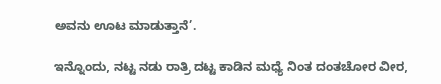ಅವನು ಊಟ ಮಾಡುತ್ತಾನೆ’.

ಇನ್ನೊಂದು, ನಟ್ಟ ನಡು ರಾತ್ರಿ ದಟ್ಟ ಕಾಡಿನ ಮಧ್ಯೆ ನಿಂತ ದಂತಚೋರ ವೀರ,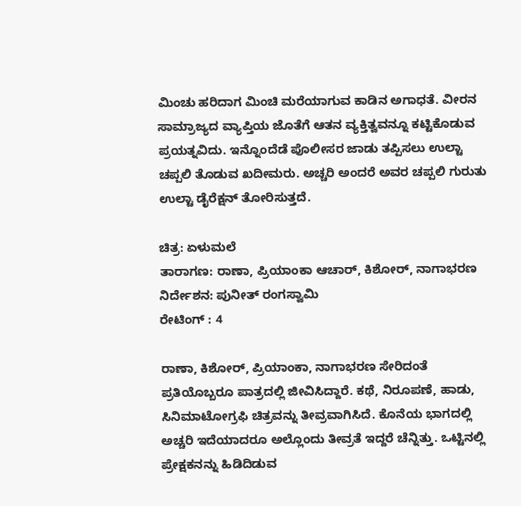ಮಿಂಚು ಹರಿದಾಗ ಮಿಂಚಿ ಮರೆಯಾಗುವ ಕಾಡಿನ ಅಗಾಧತೆ. ವೀರನ ಸಾಮ್ರಾಜ್ಯದ ವ್ಯಾಪ್ತಿಯ ಜೊತೆಗೆ ಆತನ ವ್ಯಕ್ತಿತ್ವವನ್ನೂ ಕಟ್ಟಿಕೊಡುವ ಪ್ರಯತ್ನವಿದು. ಇನ್ನೊಂದೆಡೆ ಪೊಲೀಸರ ಜಾಡು ತಪ್ಪಿಸಲು ಉಲ್ಟಾ ಚಪ್ಪಲಿ ತೊಡುವ ಖದೀಮರು. ಅಚ್ಚರಿ ಅಂದರೆ ಅವರ ಚಪ್ಪಲಿ ಗುರುತು ಉಲ್ಟಾ ಡೈರೆಕ್ಷನ್‌ ತೋರಿಸುತ್ತದೆ.

ಚಿತ್ರ: ಏಳುಮಲೆ
ತಾರಾಗಣ: ರಾಣಾ, ಪ್ರಿಯಾಂಕಾ ಆಚಾರ್‌, ಕಿಶೋರ್‌, ನಾಗಾಭರಣ
ನಿರ್ದೇಶನ: ಪುನೀತ್‌ ರಂಗಸ್ವಾಮಿ
ರೇಟಿಂಗ್‌ : 4

ರಾಣಾ, ಕಿಶೋರ್‌, ಪ್ರಿಯಾಂಕಾ, ನಾಗಾಭರಣ ಸೇರಿದಂತೆ ಪ್ರತಿಯೊಬ್ಬರೂ ಪಾತ್ರದಲ್ಲಿ ಜೀವಿಸಿದ್ದಾರೆ. ಕಥೆ, ನಿರೂಪಣೆ, ಹಾಡು, ಸಿನಿಮಾಟೋಗ್ರಫಿ ಚಿತ್ರವನ್ನು ತೀವ್ರವಾಗಿಸಿದೆ. ಕೊನೆಯ ಭಾಗದಲ್ಲಿ ಅಚ್ಚರಿ ಇದೆಯಾದರೂ ಅಲ್ಲೊಂದು ತೀವ್ರತೆ ಇದ್ದರೆ ಚೆನ್ನಿತ್ತು. ಒಟ್ಟಿನಲ್ಲಿ ಪ್ರೇಕ್ಷಕನನ್ನು ಹಿಡಿದಿಡುವ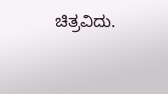ಚಿತ್ರವಿದು.